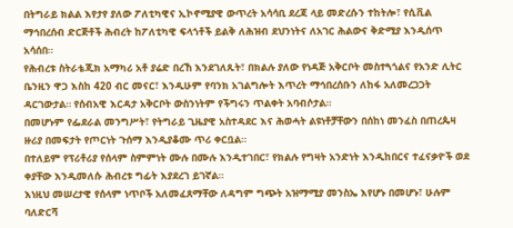በትግራይ ክልል እየታየ ያለው ፖለቲካዊና ኢኮኖሚያዊ ውጥረት አሳሳቢ ደረጃ ላይ መድረሱን ተከትሎ፣ የሲቪል ማኅበረሰብ ድርጅቶች ሕብረት ከፖለቲካዊ ፍላጎቶች ይልቅ ለሕዝብ ደህንነትና ለአገር ሕልውና ቅድሚያ እንዲሰጥ አሳሰበ።
የሕብረቱ ስትራቴጂክ አማካሪ አቶ ያሬድ በረኸ እንደገለጹት፣ በክልሉ ያለው የነዳጅ አቅርቦት መስተጓጎልና የአንድ ሊትር ቤንዚን ዋጋ እስከ 420 ብር መናር፣ እንዲሁም የባንክ አገልግሎት እጥረት ማኅበረሰቡን ለከፋ አለመረጋጋት ዳርገውታል። የሰብአዊ እርዳታ አቅርቦት ውስንነትም የችግሩን ጥልቀት አባብሶታል።
በመሆኑም የፌደራል መንግሥት፣ የትግራይ ጊዜያዊ አስተዳደር እና ሕወሓት ልዩነቶቻቸውን በሰከነ መንፈስ በጠረጴዛ ዙሪያ በመፍታት የጦርነት ጉሰማ እንዲያቆሙ ጥሪ ቀርቧል።
በተለይም የፕሪቶሪያ የሰላም ስምምነት ሙሉ በሙሉ እንዲተገበር፣ የክልሉ የግዛት አንድነት እንዲከበርና ተፈናቃዮች ወደ ቀያቸው እንዲመለሱ ሕብረቱ ግፊት እያደረገ ይገኛል።
እነዚህ መሠረታዊ የሰላም ነጥቦች አለመፈጸማቸው ለዳግም ግጭት አዝማሚያ መንስኤ እየሆኑ በመሆኑ፣ ሁሉም ባለድርሻ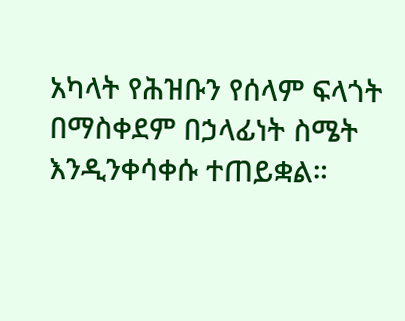አካላት የሕዝቡን የሰላም ፍላጎት በማስቀደም በኃላፊነት ስሜት እንዲንቀሳቀሱ ተጠይቋል።